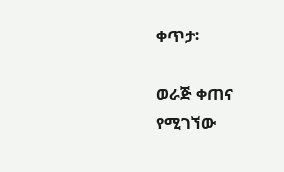ቀጥታ፡

ወራጅ ቀጠና የሚገኘው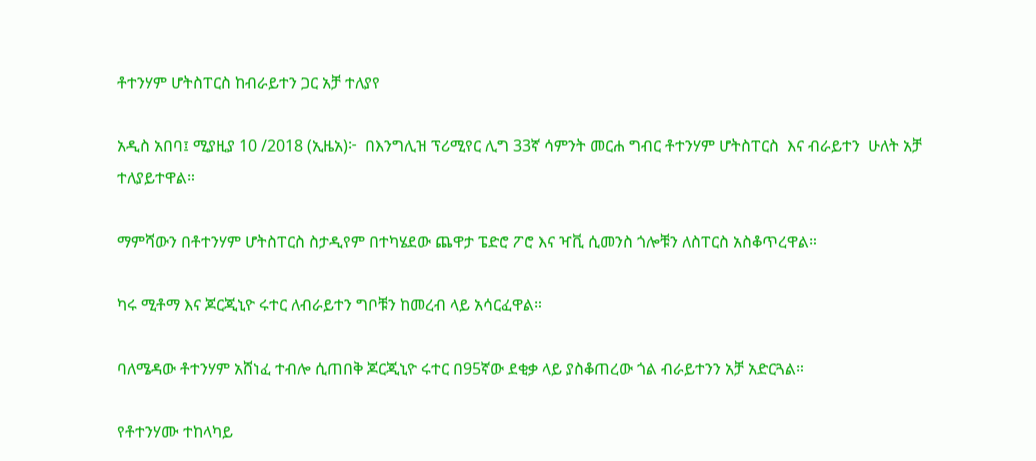ቶተንሃም ሆትስፐርስ ከብራይተን ጋር አቻ ተለያየ

አዲስ አበባ፤ ሚያዚያ 10 /2018 (ኢዜአ)፦  በእንግሊዝ ፕሪሚየር ሊግ 33ኛ ሳምንት መርሐ ግብር ቶተንሃም ሆትስፐርስ  እና ብራይተን  ሁለት አቻ ተለያይተዋል።

ማምሻውን በቶተንሃም ሆትስፐርስ ስታዲየም በተካሄደው ጨዋታ ፔድሮ ፖሮ እና ዣቪ ሲመንስ ጎሎቹን ለስፐርስ አስቆጥረዋል።

ካሩ ሚቶማ እና ጆርጂኒዮ ሩተር ለብራይተን ግቦቹን ከመረብ ላይ አሳርፈዋል።

ባለሜዳው ቶተንሃም አሸነፈ ተብሎ ሲጠበቅ ጆርጂኒዮ ሩተር በ95ኛው ደቂቃ ላይ ያስቆጠረው ጎል ብራይተንን አቻ አድርጓል።

የቶተንሃሙ ተከላካይ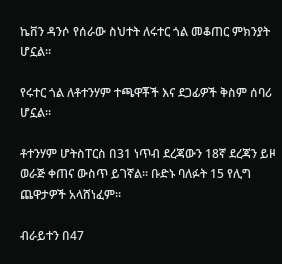ኬቨን ዳንሶ የሰራው ስህተት ለሩተር ጎል መቆጠር ምክንያት ሆኗል።

የሩተር ጎል ለቶተንሃም ተጫዋቾች እና ደጋፊዎች ቅስም ሰባሪ ሆኗል።

ቶተንሃም ሆትስፐርስ በ31 ነጥብ ደረጃውን 18ኛ ደረጃን ይዞ ወራጅ ቀጠና ውስጥ ይገኛል። ቡድኑ ባለፉት 15 የሊግ ጨዋታዎች አላሸነፈም።

ብራይተን በ47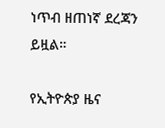ነጥብ ዘጠነኛ ደረጃን ይዟል።

የኢትዮጵያ ዜና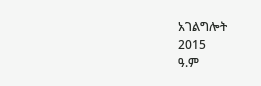አገልግሎት
2015
ዓ.ም